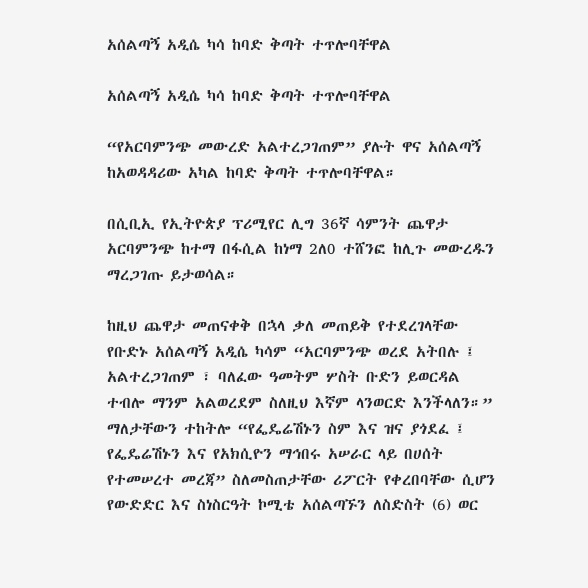አሰልጣኝ አዲሴ ካሳ ከባድ ቅጣት ተጥሎባቸዋል

አሰልጣኝ አዲሴ ካሳ ከባድ ቅጣት ተጥሎባቸዋል

“የአርባምንጭ መውረድ አልተረጋገጠም” ያሉት ዋና አሰልጣኝ ከአወዳዳሪው አካል ከባድ ቅጣት ተጥሎባቸዋል።

በሲቢኢ የኢትዮጵያ ፕሪሚየር ሊግ 36ኛ ሳምንት ጨዋታ አርባምንጭ ከተማ በፋሲል ከነማ 2ለ0 ተሸንፎ ከሊጉ መውረዱን ማረጋገጡ ይታወሳል።

ከዚህ ጨዋታ መጠናቀቅ በኋላ ቃለ መጠይቅ የተደረገላቸው የቡድኑ አሰልጣኝ አዲሴ ካሳም “አርባምንጭ ወረደ አትበሉ ፤ አልተረጋገጠም ፣ ባለፈው ዓመትም ሦስት ቡድን ይወርዳል ተብሎ ማንም አልወረደም ስለዚህ እኛም ላንወርድ እንችላለን።” ማለታቸውን ተከትሎ “የፌዴሬሽኑን ስም እና ዝና ያጎደፈ ፤ የፌዴሬሽኑን እና የአክሲዮን ማኅበሩ አሠራር ላይ በሀሰት የተመሠረተ መረጃ” ስለመስጠታቸው ሪፖርት የቀረበባቸው ሲሆን የውድድር እና ስነስርዓት ኮሚቴ አሰልጣኙን ለስድስት (6) ወር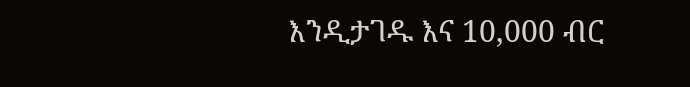እንዲታገዱ እና 10,000 ብር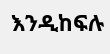እንዲከፍሉ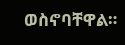ወስኖባቸዋል።